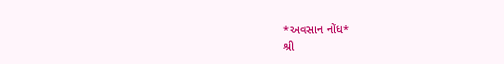*અવસાન નોંધ*
શ્રી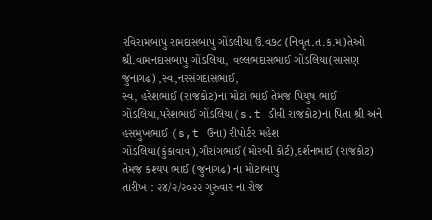રવિરામબાપુ રામદાસબાપુ ગોંડલીયા ઉ.વ૭૮ (નિવૃત.ત.ક.મ)તેઓ શ્રી.વામનદાસબાપુ ગોંડલિયા, વલ્લભદાસભાઈ ગોંડલિયા(સાસણ જુનાગઢ) ,સ્વ,નરસંગદાસભાઈ,
સ્વ, હરેશભાઈ (રાજકોટ)ના મોટાં ભાઈ તેમજ પિયુષ ભાઈ ગોંડલિયા,પરેશભાઈ ગોંડલિયા(s.t ડીવી રાજકોટ)ના પિતા શ્રી અને હસમુખભાઈ (s,t ઉના) રીપોર્ટર મહેશ ગોંડલિયા(કુંકાવાવ),ગૌરાંગભાઈ (મોરબી કોર્ટ),દર્શનભાઈ (રાજકોટ) તેમજ કશ્યપ ભાઈ (જુનાગઢ) ના મોટાબાપુ
તારીખ : ૨૪/૨/૨૦૨૨ ગુરુવાર ના રોજ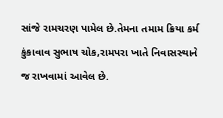સાંજે રામચરણ પામેલ છે.તેમના તમામ ક્રિયા કર્મ કુંકાવાવ સુભાષ ચોક,રામપરા ખાતે નિવાસસ્થાને જ રાખવામાં આવેલ છે.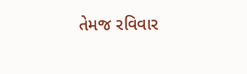તેમજ રવિવાર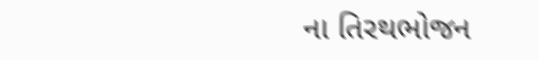ના તિરથભોજન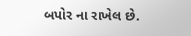બપોર ના રાખેલ છે.